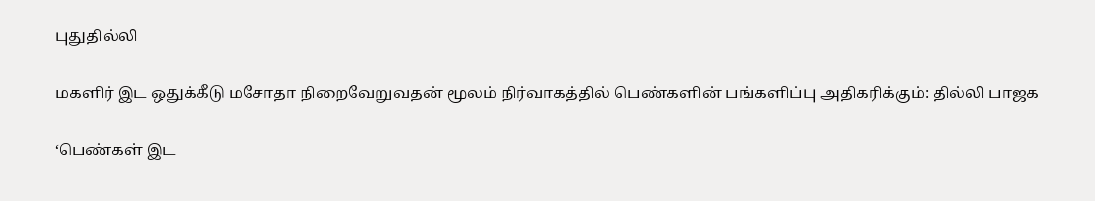புதுதில்லி

மகளிர் இட ஒதுக்கீடு மசோதா நிறைவேறுவதன் மூலம் நிர்வாகத்தில் பெண்களின் பங்களிப்பு அதிகரிக்கும்: தில்லி பாஜக

‘பெண்கள் இட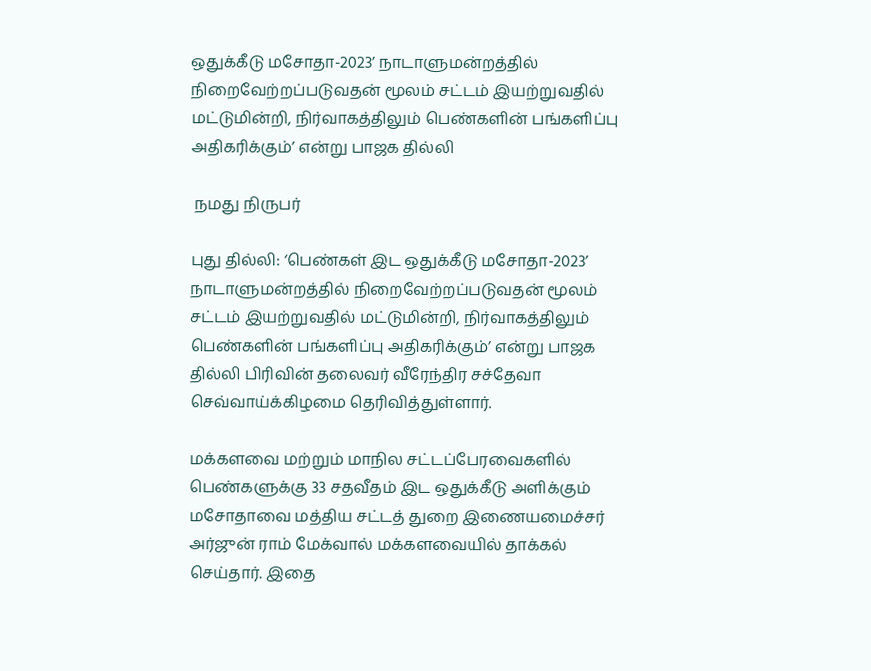ஒதுக்கீடு மசோதா-2023’ நாடாளுமன்றத்தில் நிறைவேற்றப்படுவதன் மூலம் சட்டம் இயற்றுவதில் மட்டுமின்றி, நிர்வாகத்திலும் பெண்களின் பங்களிப்பு அதிகரிக்கும்’ என்று பாஜக தில்லி

 நமது நிருபர்

புது தில்லி: ‘பெண்கள் இட ஒதுக்கீடு மசோதா-2023’ நாடாளுமன்றத்தில் நிறைவேற்றப்படுவதன் மூலம் சட்டம் இயற்றுவதில் மட்டுமின்றி, நிர்வாகத்திலும் பெண்களின் பங்களிப்பு அதிகரிக்கும்’ என்று பாஜக தில்லி பிரிவின் தலைவர் வீரேந்திர சச்தேவா செவ்வாய்க்கிழமை தெரிவித்துள்ளார்.

மக்களவை மற்றும் மாநில சட்டப்பேரவைகளில் பெண்களுக்கு 33 சதவீதம் இட ஒதுக்கீடு அளிக்கும் மசோதாவை மத்திய சட்டத் துறை இணையமைச்சர் அர்ஜுன் ராம் மேக்வால் மக்களவையில் தாக்கல் செய்தார். இதை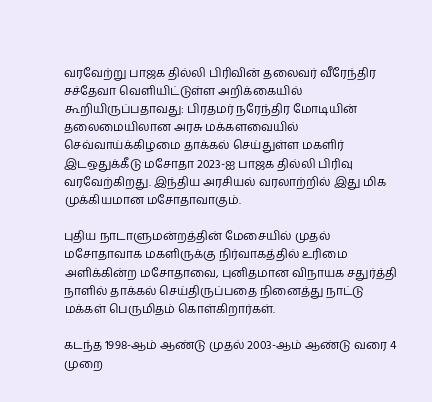வரவேற்று பாஜக தில்லி பிரிவின் தலைவர் வீரேந்திர சச்தேவா வெளியிட்டுள்ள அறிக்கையில் கூறியிருப்பதாவது: பிரதமர் நரேந்திர மோடியின் தலைமையிலான அரசு மக்களவையில் செவ்வாய்க்கிழமை தாக்கல் செய்துள்ள மகளிர் இடஒதுக்கீடு மசோதா 2023-ஐ பாஜக தில்லி பிரிவு வரவேற்கிறது. இந்திய அரசியல் வரலாற்றில் இது மிக முக்கியமான மசோதாவாகும்.

புதிய நாடாளுமன்றத்தின் மேசையில் முதல் மசோதாவாக மகளிருக்கு நிர்வாகத்தில் உரிமை அளிக்கின்ற மசோதாவை, புனிதமான விநாயக சதுர்த்தி நாளில் தாக்கல் செய்திருப்பதை நினைத்து நாட்டு மக்கள் பெருமிதம் கொள்கிறார்கள்.

கடந்த 1998-ஆம் ஆண்டு முதல் 2003-ஆம் ஆண்டு வரை 4 முறை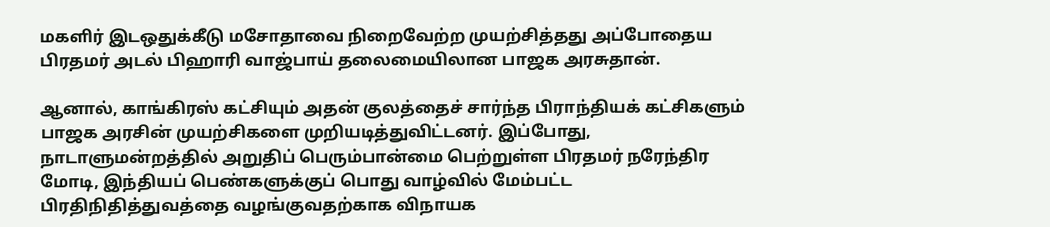மகளிர் இடஒதுக்கீடு மசோதாவை நிறைவேற்ற முயற்சித்தது அப்போதைய பிரதமர் அடல் பிஹாரி வாஜ்பாய் தலைமையிலான பாஜக அரசுதான்.

ஆனால், காங்கிரஸ் கட்சியும் அதன் குலத்தைச் சார்ந்த பிராந்தியக் கட்சிகளும் பாஜக அரசின் முயற்சிகளை முறியடித்துவிட்டனர். இப்போது, நாடாளுமன்றத்தில் அறுதிப் பெரும்பான்மை பெற்றுள்ள பிரதமர் நரேந்திர மோடி, இந்தியப் பெண்களுக்குப் பொது வாழ்வில் மேம்பட்ட பிரதிநிதித்துவத்தை வழங்குவதற்காக விநாயக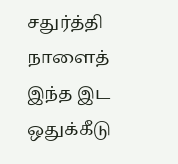சதுர்த்தி நாளைத் இந்த இட ஒதுக்கீடு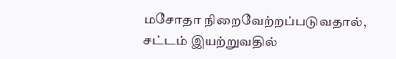மசோதா நிறைவேற்றப்படுவதால், சட்டம் இயற்றுவதில்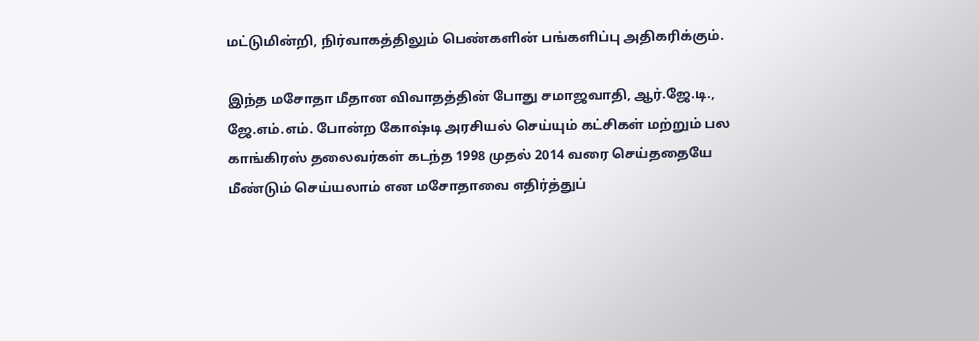மட்டுமின்றி, நிர்வாகத்திலும் பெண்களின் பங்களிப்பு அதிகரிக்கும்.

இந்த மசோதா மீதான விவாதத்தின் போது சமாஜவாதி, ஆர்.ஜே.டி., ஜே.எம்.எம். போன்ற கோஷ்டி அரசியல் செய்யும் கட்சிகள் மற்றும் பல காங்கிரஸ் தலைவர்கள் கடந்த 1998 முதல் 2014 வரை செய்ததையே மீண்டும் செய்யலாம் என மசோதாவை எதிர்த்துப்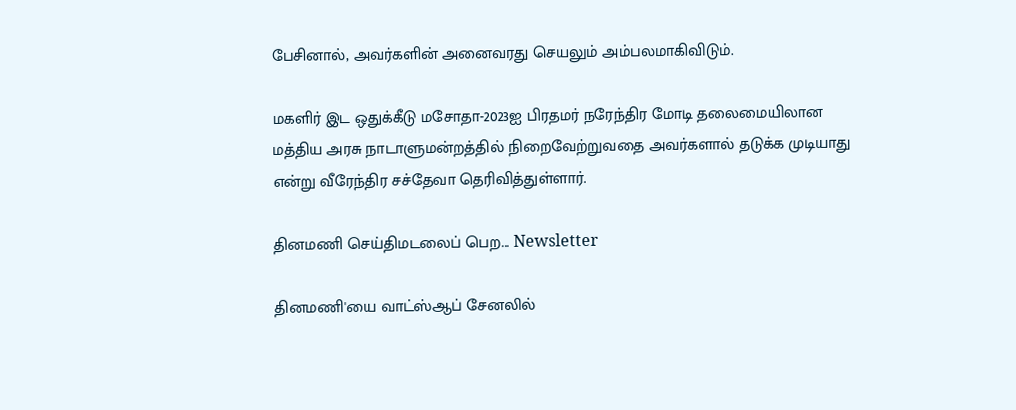பேசினால், அவர்களின் அனைவரது செயலும் அம்பலமாகிவிடும்.

மகளிர் இட ஒதுக்கீடு மசோதா-2023ஐ பிரதமர் நரேந்திர மோடி தலைமையிலான மத்திய அரசு நாடாளுமன்றத்தில் நிறைவேற்றுவதை அவர்களால் தடுக்க முடியாது என்று வீரேந்திர சச்தேவா தெரிவித்துள்ளார்.

தினமணி செய்திமடலைப் பெற... Newsletter

தினமணி'யை வாட்ஸ்ஆப் சேனலில்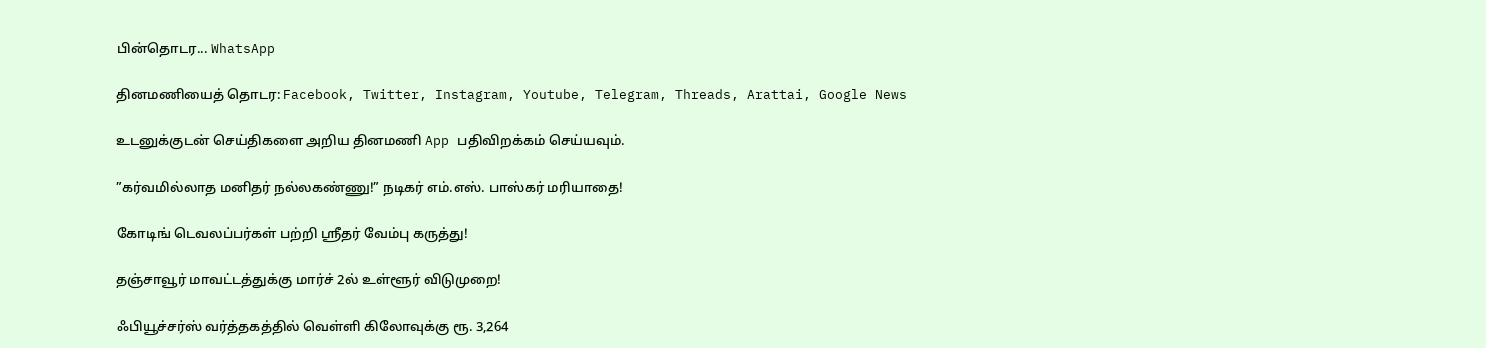பின்தொடர... WhatsApp

தினமணியைத் தொடர: Facebook, Twitter, Instagram, Youtube, Telegram, Threads, Arattai, Google News

உடனுக்குடன் செய்திகளை அறிய தினமணி App பதிவிறக்கம் செய்யவும்.

”கர்வமில்லாத மனிதர் நல்லகண்ணு!” நடிகர் எம்.எஸ். பாஸ்கர் மரியாதை!

கோடிங் டெவலப்பர்கள் பற்றி ஸ்ரீதர் வேம்பு கருத்து!

தஞ்சாவூர் மாவட்டத்துக்கு மார்ச் 2ல் உள்ளூர் விடுமுறை!

ஃபியூச்சர்ஸ் வர்த்தகத்தில் வெள்ளி கிலோவுக்கு ரூ. 3,264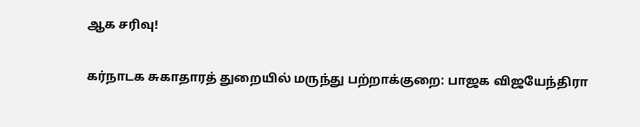ஆக சரிவு!

கர்நாடக சுகாதாரத் துறையில் மருந்து பற்றாக்குறை: பாஜக விஜயேந்திரா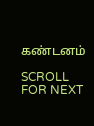கண்டனம்

SCROLL FOR NEXT